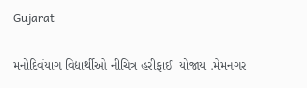Gujarat

મનોદિવંયાગ વિદ્યાર્થીઓ નીચિત્ર હરીફાઈ  યોજાય .મેમનગર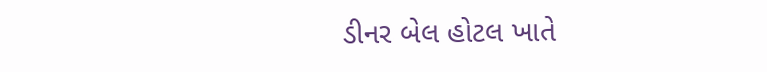ડીનર બેલ હોટલ ખાતે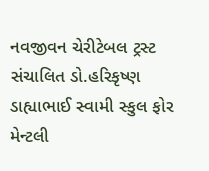નવજીવન ચેરીટેબલ ટ્રસ્ટ સંચાલિત ડો.હરિકૃષ્ણ ડાહ્યાભાઈ સ્વામી સ્કુલ ફોર મેન્ટલી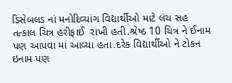ડિસેબલડ નાં મનોદિવ્યાંગ વિદ્યાર્થીઓ માટે લંચ સહ તત્કાલ ચિત્ર હરીફાઈ  રાખી હતી.શ્રેષ્ઠ 10 ચિત્ર ને ઈનામ પણ આપવા માં આવ્યા હતા.દરેક વિદ્યાર્થીઓ ને ટોકન ઇનામ પણ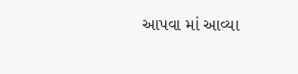આપવા માં આવ્યા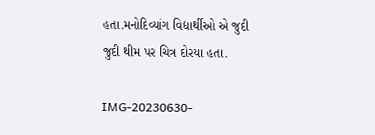હતા.મનોદિવ્યાંગ વિદ્યાર્થીઓ એ જુદી જુદી થીમ પર ચિત્ર દોરયા હતા.

IMG-20230630-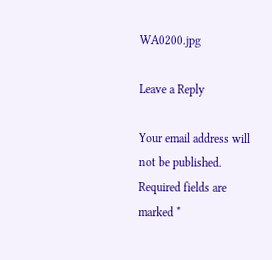WA0200.jpg

Leave a Reply

Your email address will not be published. Required fields are marked *